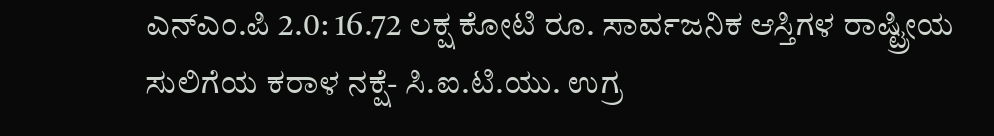ಎನ್‍ಎಂ.ಪಿ 2.0: 16.72 ಲಕ್ಷ ಕೋಟಿ ರೂ. ಸಾರ್ವಜನಿಕ ಆಸ್ತಿಗಳ ರಾಷ್ಟ್ರೀಯ ಸುಲಿಗೆಯ ಕರಾಳ ನಕ್ಷೆ- ಸಿ.ಐ.ಟಿ.ಯು. ಉಗ್ರ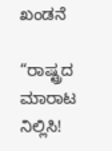ಖಂಡನೆ

“ರಾಷ್ಟ್ರದ ಮಾರಾಟ ನಿಲ್ಲಿಸಿ!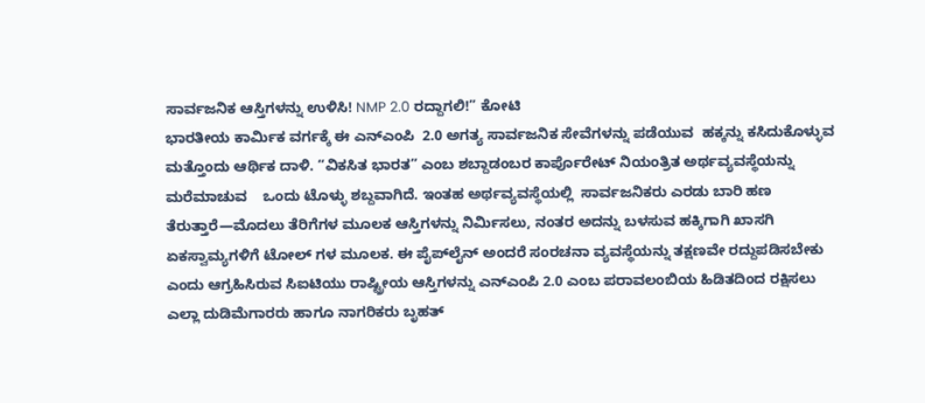ಸಾರ್ವಜನಿಕ ಆಸ್ತಿಗಳನ್ನು ಉಳಿಸಿ! NMP 2.0 ರದ್ದಾಗಲಿ!” ಕೋಟಿ
ಭಾರತೀಯ ಕಾರ್ಮಿಕ ವರ್ಗಕ್ಕೆ ಈ ಎನ್‍ಎಂಪಿ  2.0 ಅಗತ್ಯ ಸಾರ್ವಜನಿಕ ಸೇವೆಗಳನ್ನು ಪಡೆಯುವ  ಹಕ್ಕನ್ನು ಕಸಿದುಕೊಳ್ಳುವ ಮತ್ತೊಂದು ಆರ್ಥಿಕ ದಾಳಿ. “ವಿಕಸಿತ ಭಾರತ” ಎಂಬ ಶಬ್ದಾಡಂಬರ ಕಾರ್ಪೊರೇಟ್ ನಿಯಂತ್ರಿತ ಅರ್ಥವ್ಯವಸ್ಥೆಯನ್ನು ಮರೆಮಾಚುವ    ಒಂದು ಟೊಳ್ಳು ಶಬ್ದವಾಗಿದೆ. ಇಂತಹ ಅರ್ಥವ್ಯವಸ್ಥೆಯಲ್ಲಿ  ಸಾರ್ವಜನಿಕರು ಎರಡು ಬಾರಿ ಹಣ ತೆರುತ್ತಾರೆ—ಮೊದಲು ತೆರಿಗೆಗಳ ಮೂಲಕ ಆಸ್ತಿಗಳನ್ನು ನಿರ್ಮಿಸಲು, ನಂತರ ಅದನ್ನು ಬಳಸುವ ಹಕ್ಕಿಗಾಗಿ ಖಾಸಗಿ ಏಕಸ್ವಾಮ್ಯಗಳಿಗೆ ಟೋಲ್‍ ಗಳ ಮೂಲಕ. ಈ ಪೈಪ್‌ಲೈನ್ ಅಂದರೆ ಸಂರಚನಾ ವ್ಯವಸ್ಥೆಯನ್ನು ತಕ್ಷಣವೇ ರದ್ದುಪಡಿಸಬೇಕು ಎಂದು ಆಗ್ರಹಿಸಿರುವ ಸಿಐಟಿಯು ರಾಷ್ಟ್ರೀಯ ಆಸ್ತಿಗಳನ್ನು ಎನ್‍ಎಂಪಿ 2.0 ಎಂಬ ಪರಾವಲಂಬಿಯ ಹಿಡಿತದಿಂದ ರಕ್ಷಿಸಲು ಎಲ್ಲಾ ದುಡಿಮೆಗಾರರು ಹಾಗೂ ನಾಗರಿಕರು ಬೃಹತ್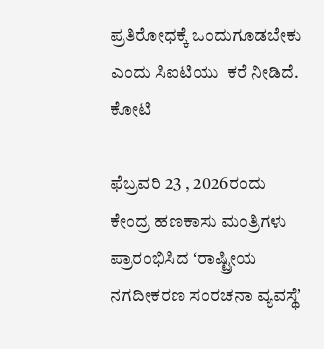ಪ್ರತಿರೋಧಕ್ಕೆ ಒಂದುಗೂಡಬೇಕು ಎಂದು ಸಿಐಟಿಯು  ಕರೆ ನೀಡಿದೆ. ಕೋಟಿ

ಫೆಬ್ರವರಿ 23 , 2026ರಂದು ಕೇಂದ್ರ ಹಣಕಾಸು ಮಂತ್ರಿಗಳು ಪ್ರಾರಂಭಿಸಿದ ʻರಾಷ್ಟ್ರೀಯ ನಗದೀಕರಣ ಸಂರಚನಾ ವ್ಯವಸ್ಥೆʼ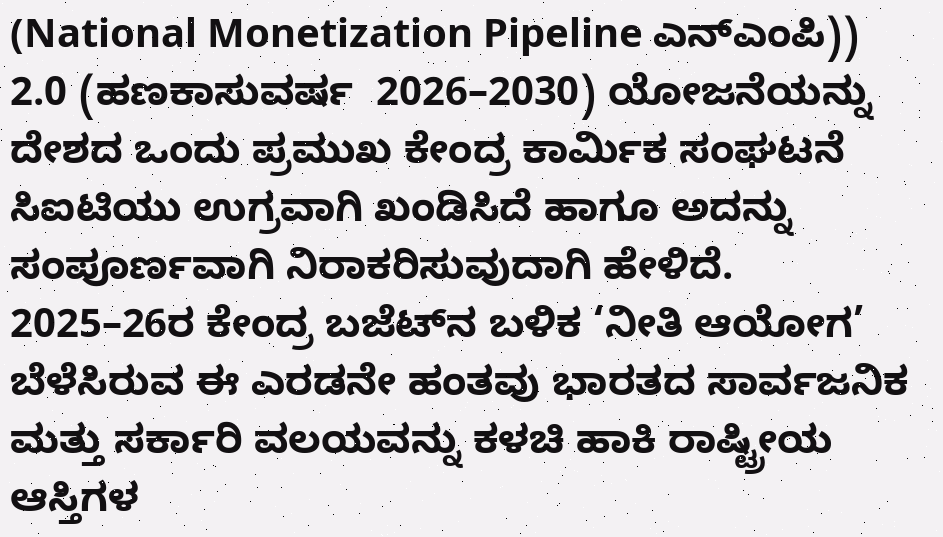(National Monetization Pipeline ಎನ್‍ಎಂಪಿ)) 2.0 (ಹಣಕಾಸುವರ್ಷ  2026–2030) ಯೋಜನೆಯನ್ನು ದೇಶದ ಒಂದು ಪ್ರಮುಖ ಕೇಂದ್ರ ಕಾರ್ಮಿಕ ಸಂಘಟನೆ ಸಿಐಟಿಯು ಉಗ್ರವಾಗಿ ಖಂಡಿಸಿದೆ ಹಾಗೂ ಅದನ್ನು ಸಂಪೂರ್ಣವಾಗಿ ನಿರಾಕರಿಸುವುದಾಗಿ ಹೇಳಿದೆ. 2025–26ರ ಕೇಂದ್ರ ಬಜೆಟ್‌ನ ಬಳಿಕ ‘ನೀತಿ ಆಯೋಗ’ ಬೆಳೆಸಿರುವ ಈ ಎರಡನೇ ಹಂತವು ಭಾರತದ ಸಾರ್ವಜನಿಕ ಮತ್ತು ಸರ್ಕಾರಿ ವಲಯವನ್ನು ಕಳಚಿ ಹಾಕಿ ರಾಷ್ಟ್ರೀಯ ಆಸ್ತಿಗಳ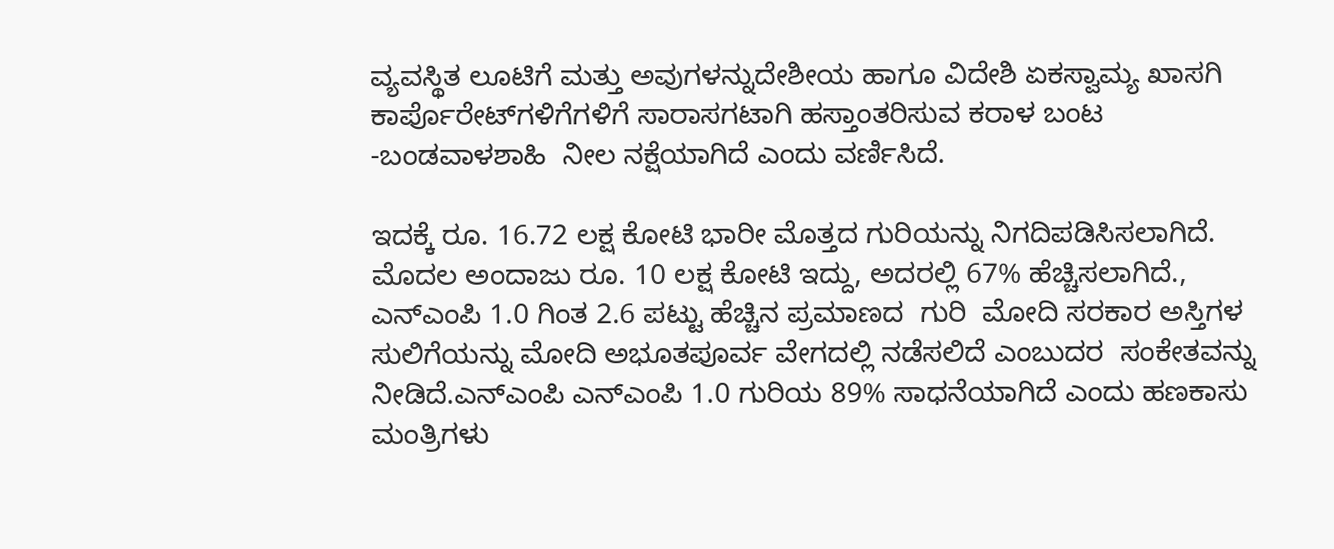ವ್ಯವಸ್ಥಿತ ಲೂಟಿಗೆ ಮತ್ತು ಅವುಗಳನ್ನುದೇಶೀಯ ಹಾಗೂ ವಿದೇಶಿ ಏಕಸ್ವಾಮ್ಯ ಖಾಸಗಿ ಕಾರ್ಪೊರೇಟ್‍ಗಳಿಗೆಗಳಿಗೆ ಸಾರಾಸಗಟಾಗಿ ಹಸ್ತಾಂತರಿಸುವ ಕರಾಳ ಬಂಟ -ಬಂಡವಾಳಶಾಹಿ  ನೀಲ ನಕ್ಷೆಯಾಗಿದೆ ಎಂದು ವರ್ಣಿಸಿದೆ.

ಇದಕ್ಕೆ ರೂ. 16.72 ಲಕ್ಷ ಕೋಟಿ ಭಾರೀ ಮೊತ್ತದ ಗುರಿಯನ್ನು ನಿಗದಿಪಡಿಸಿಸಲಾಗಿದೆ. ಮೊದಲ ಅಂದಾಜು ರೂ. 10 ಲಕ್ಷ ಕೋಟಿ ಇದ್ದು, ಅದರಲ್ಲಿ 67% ಹೆಚ್ಚಿಸಲಾಗಿದೆ., ಎನ್‍ಎಂಪಿ 1.0 ಗಿಂತ 2.6 ಪಟ್ಟು ಹೆಚ್ಚಿನ ಪ್ರಮಾಣದ  ಗುರಿ  ಮೋದಿ ಸರಕಾರ ಅಸ್ತಿಗಳ ಸುಲಿಗೆಯನ್ನು ಮೋದಿ ಅಭೂತಪೂರ್ವ ವೇಗದಲ್ಲಿ ನಡೆಸಲಿದೆ ಎಂಬುದರ  ಸಂಕೇತವನ್ನು ನೀಡಿದೆ.ಎನ್‍ಎಂಪಿ ಎನ್‍ಎಂಪಿ 1.0 ಗುರಿಯ 89% ಸಾಧನೆಯಾಗಿದೆ ಎಂದು ಹಣಕಾಸು ಮಂತ್ರಿಗಳು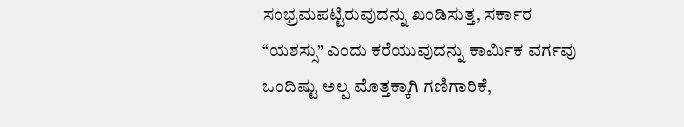ಸಂಭ್ರಮಪಟ್ಟಿರುವುದನ್ನು ಖಂಡಿಸುತ್ತ, ಸರ್ಕಾರ “ಯಶಸ್ಸು” ಎಂದು ಕರೆಯುವುದನ್ನು ಕಾರ್ಮಿಕ ವರ್ಗವು ಒಂದಿಷ್ಟು ಅಲ್ಪ ಮೊತ್ತಕ್ಕಾಗಿ ಗಣಿಗಾರಿಕೆ,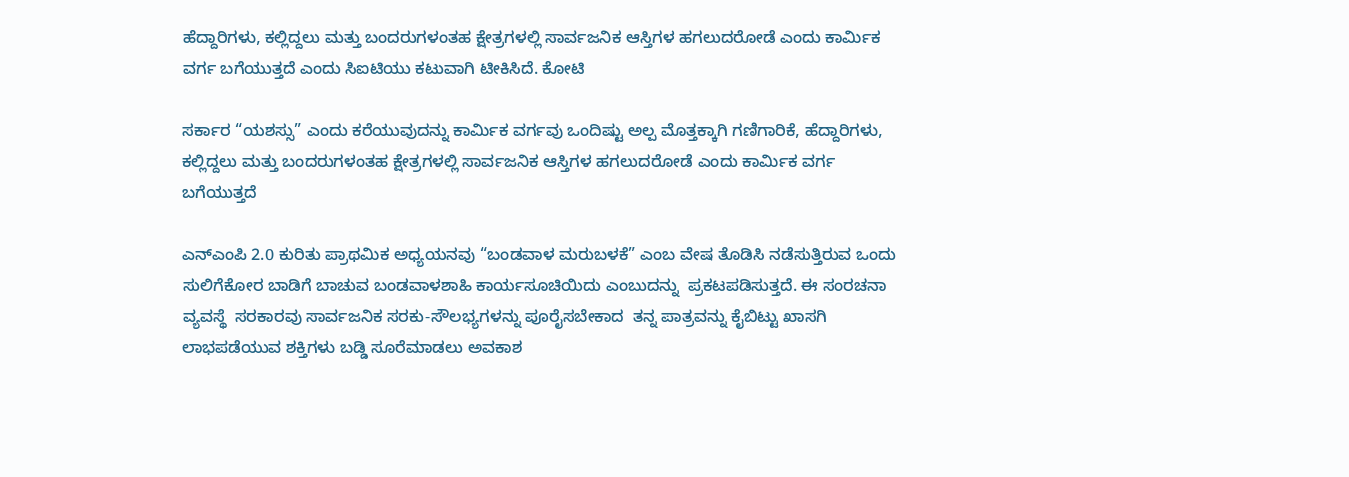ಹೆದ್ದಾರಿಗಳು, ಕಲ್ಲಿದ್ದಲು ಮತ್ತು ಬಂದರುಗಳಂತಹ ಕ್ಷೇತ್ರಗಳಲ್ಲಿ ಸಾರ್ವಜನಿಕ ಆಸ್ತಿಗಳ ಹಗಲುದರೋಡೆ ಎಂದು ಕಾರ್ಮಿಕ ವರ್ಗ ಬಗೆಯುತ್ತದೆ ಎಂದು ಸಿಐಟಿಯು ಕಟುವಾಗಿ ಟೀಕಿಸಿದೆ. ಕೋಟಿ

ಸರ್ಕಾರ “ಯಶಸ್ಸು” ಎಂದು ಕರೆಯುವುದನ್ನು ಕಾರ್ಮಿಕ ವರ್ಗವು ಒಂದಿಷ್ಟು ಅಲ್ಪ ಮೊತ್ತಕ್ಕಾಗಿ ಗಣಿಗಾರಿಕೆ, ಹೆದ್ದಾರಿಗಳು, ಕಲ್ಲಿದ್ದಲು ಮತ್ತು ಬಂದರುಗಳಂತಹ ಕ್ಷೇತ್ರಗಳಲ್ಲಿ ಸಾರ್ವಜನಿಕ ಆಸ್ತಿಗಳ ಹಗಲುದರೋಡೆ ಎಂದು ಕಾರ್ಮಿಕ ವರ್ಗ ಬಗೆಯುತ್ತದೆ

ಎನ್‍ಎಂಪಿ 2.0 ಕುರಿತು ಪ್ರಾಥಮಿಕ ಅಧ್ಯಯನವು “ಬಂಡವಾಳ ಮರುಬಳಕೆ” ಎಂಬ ವೇಷ ತೊಡಿಸಿ ನಡೆಸುತ್ತಿರುವ ಒಂದು ಸುಲಿಗೆಕೋರ ಬಾಡಿಗೆ ಬಾಚುವ ಬಂಡವಾಳಶಾಹಿ ಕಾರ್ಯಸೂಚಿಯಿದು ಎಂಬುದನ್ನು  ಪ್ರಕಟಪಡಿಸುತ್ತದೆ. ಈ ಸಂರಚನಾ ವ್ಯವಸ್ಥೆ  ಸರಕಾರವು ಸಾರ್ವಜನಿಕ ಸರಕು-ಸೌಲಭ್ಯಗಳನ್ನು ಪೂರೈಸಬೇಕಾದ  ತನ್ನ ಪಾತ್ರವನ್ನು ಕೈಬಿಟ್ಟು ಖಾಸಗಿ ಲಾಭಪಡೆಯುವ ಶಕ್ತಿಗಳು ಬಡ್ಡಿ ಸೂರೆಮಾಡಲು ಅವಕಾಶ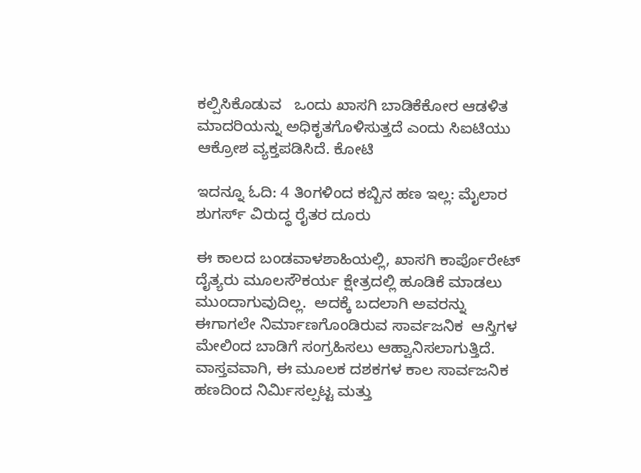ಕಲ್ಪಿಸಿಕೊಡುವ   ಒಂದು ಖಾಸಗಿ ಬಾಡಿಕೆಕೋರ ಆಡಳಿತ ಮಾದರಿಯನ್ನು ಅಧಿಕೃತಗೊಳಿಸುತ್ತದೆ ಎಂದು ಸಿಐಟಿಯು ಆಕ್ರೋಶ ವ್ಯಕ್ತಪಡಿಸಿದೆ. ಕೋಟಿ

ಇದನ್ನೂ ಓದಿ: 4 ತಿಂಗಳಿಂದ ಕಬ್ಬಿನ ಹಣ ಇಲ್ಲ: ಮೈಲಾರ ಶುಗರ್ಸ್ ವಿರುದ್ಧ ರೈತರ ದೂರು

ಈ ಕಾಲದ ಬಂಡವಾಳಶಾಹಿಯಲ್ಲಿ, ಖಾಸಗಿ ಕಾರ್ಪೊರೇಟ್ ದೈತ್ಯರು ಮೂಲಸೌಕರ್ಯ ಕ್ಷೇತ್ರದಲ್ಲಿ ಹೂಡಿಕೆ ಮಾಡಲು ಮುಂದಾಗುವುದಿಲ್ಲ.  ಅದಕ್ಕೆ ಬದಲಾಗಿ ಅವರನ್ನು  ಈಗಾಗಲೇ ನಿರ್ಮಾಣಗೊಂಡಿರುವ ಸಾರ್ವಜನಿಕ  ಆಸ್ತಿಗಳ ಮೇಲಿಂದ ಬಾಡಿಗೆ ಸಂಗ್ರಹಿಸಲು ಆಹ್ವಾನಿಸಲಾಗುತ್ತಿದೆ. ವಾಸ್ತವವಾಗಿ, ಈ ಮೂಲಕ ದಶಕಗಳ ಕಾಲ ಸಾರ್ವಜನಿಕ ಹಣದಿಂದ ನಿರ್ಮಿಸಲ್ಪಟ್ಟ ಮತ್ತು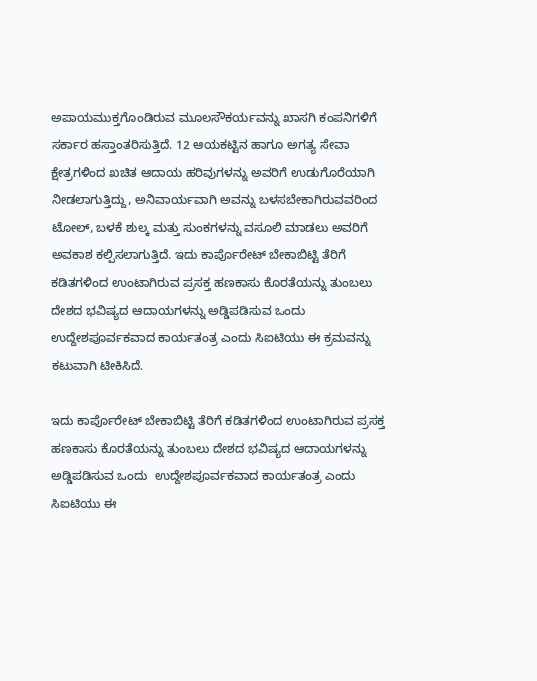ಅಪಾಯಮುಕ್ತಗೊಂಡಿರುವ ಮೂಲಸೌಕರ್ಯವನ್ನು ಖಾಸಗಿ ಕಂಪನಿಗಳಿಗೆ ಸರ್ಕಾರ ಹಸ್ತಾಂತರಿಸುತ್ತಿದೆ. 12 ಆಯಕಟ್ಟಿನ ಹಾಗೂ ಅಗತ್ಯ ಸೇವಾ ಕ್ಷೇತ್ರಗಳಿಂದ ಖಚಿತ ಆದಾಯ ಹರಿವುಗಳನ್ನು ಅವರಿಗೆ ಉಡುಗೊರೆಯಾಗಿ ನೀಡಲಾಗುತ್ತಿದ್ದು, ಅನಿವಾರ್ಯವಾಗಿ ಅವನ್ನು ಬಳಸಬೇಕಾಗಿರುವವರಿಂದ  ಟೋಲ್, ಬಳಕೆ ಶುಲ್ಕ ಮತ್ತು ಸುಂಕಗಳನ್ನು ವಸೂಲಿ ಮಾಡಲು ಅವರಿಗೆ ಅವಕಾಶ ಕಲ್ಪಿಸಲಾಗುತ್ತಿದೆ. ಇದು ಕಾರ್ಪೊರೇಟ್ ಬೇಕಾಬಿಟ್ಟಿ ತೆರಿಗೆ ಕಡಿತಗಳಿಂದ ಉಂಟಾಗಿರುವ ಪ್ರಸಕ್ತ ಹಣಕಾಸು ಕೊರತೆಯನ್ನು ತುಂಬಲು ದೇಶದ ಭವಿಷ್ಯದ ಆದಾಯಗಳನ್ನು ಅಡ್ಡಿಪಡಿಸುವ ಒಂದು  ಉದ್ದೇಶಪೂರ್ವಕವಾದ ಕಾರ್ಯತಂತ್ರ ಎಂದು ಸಿಐಟಿಯು ಈ ಕ್ರಮವನ್ನು ಕಟುವಾಗಿ ಟೀಕಿಸಿದೆ.

ಇದು ಕಾರ್ಪೊರೇಟ್ ಬೇಕಾಬಿಟ್ಟಿ ತೆರಿಗೆ ಕಡಿತಗಳಿಂದ ಉಂಟಾಗಿರುವ ಪ್ರಸಕ್ತ ಹಣಕಾಸು ಕೊರತೆಯನ್ನು ತುಂಬಲು ದೇಶದ ಭವಿಷ್ಯದ ಆದಾಯಗಳನ್ನು ಅಡ್ಡಿಪಡಿಸುವ ಒಂದು  ಉದ್ದೇಶಪೂರ್ವಕವಾದ ಕಾರ್ಯತಂತ್ರ ಎಂದು ಸಿಐಟಿಯು ಈ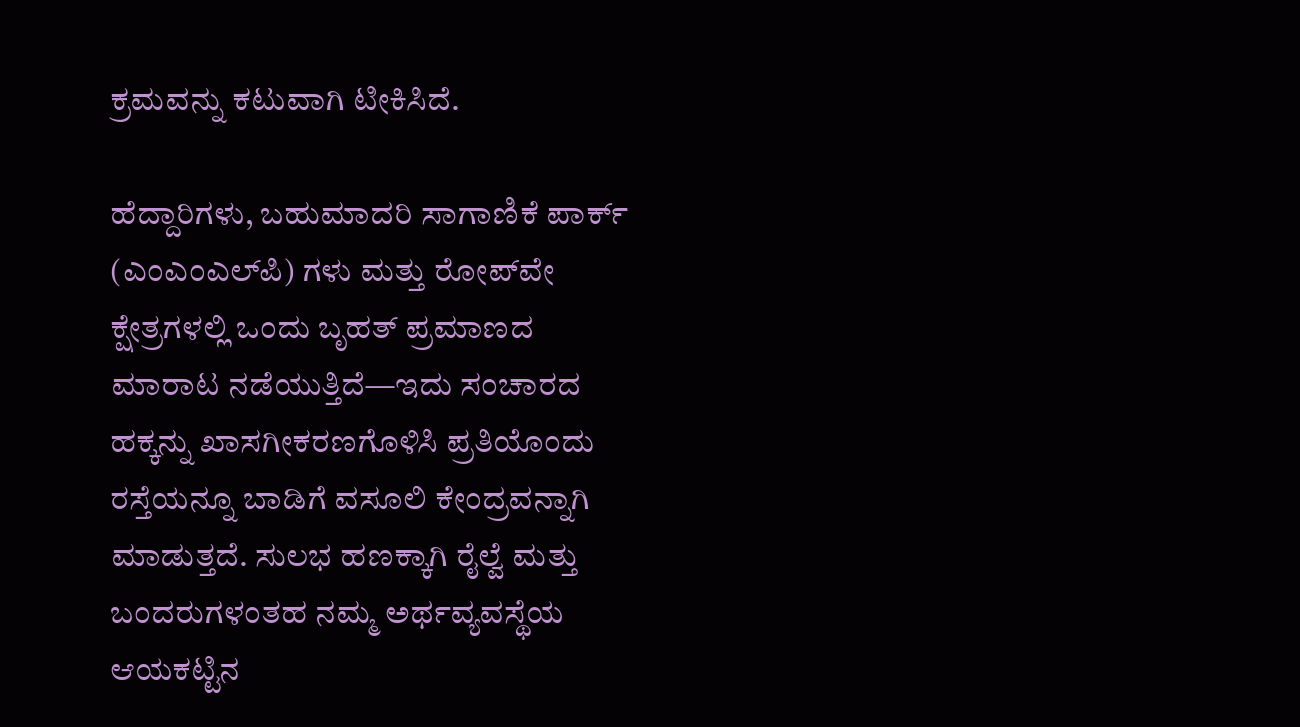ಕ್ರಮವನ್ನು ಕಟುವಾಗಿ ಟೀಕಿಸಿದೆ.

ಹೆದ್ದಾರಿಗಳು, ಬಹುಮಾದರಿ ಸಾಗಾಣಿಕೆ ಪಾರ್ಕ್‌ (ಎಂಎಂಎಲ್‍ಪಿ) ಗಳು ಮತ್ತು ರೋಪ್‌ವೇ ಕ್ಷೇತ್ರಗಳಲ್ಲಿ ಒಂದು ಬೃಹತ್‍ ಪ್ರಮಾಣದ ಮಾರಾಟ ನಡೆಯುತ್ತಿದೆ—ಇದು ಸಂಚಾರದ ಹಕ್ಕನ್ನು ಖಾಸಗೀಕರಣಗೊಳಿಸಿ ಪ್ರತಿಯೊಂದು ರಸ್ತೆಯನ್ನೂ ಬಾಡಿಗೆ ವಸೂಲಿ ಕೇಂದ್ರವನ್ನಾಗಿ ಮಾಡುತ್ತದೆ. ಸುಲಭ ಹಣಕ್ಕಾಗಿ ರೈಲ್ವೆ ಮತ್ತು ಬಂದರುಗಳಂತಹ ನಮ್ಮ ಅರ್ಥವ್ಯವಸ್ಥೆಯ ಆಯಕಟ್ಟಿನ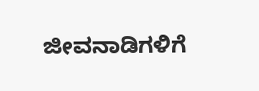ಜೀವನಾಡಿಗಳಿಗೆ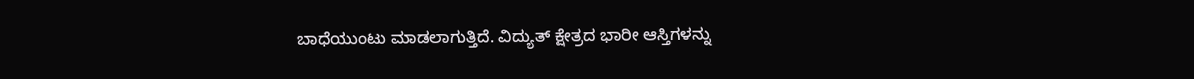ಬಾಧೆಯುಂಟು ಮಾಡಲಾಗುತ್ತಿದೆ. ವಿದ್ಯುತ್ ಕ್ಷೇತ್ರದ ಭಾರೀ ಆಸ್ತಿಗಳನ್ನು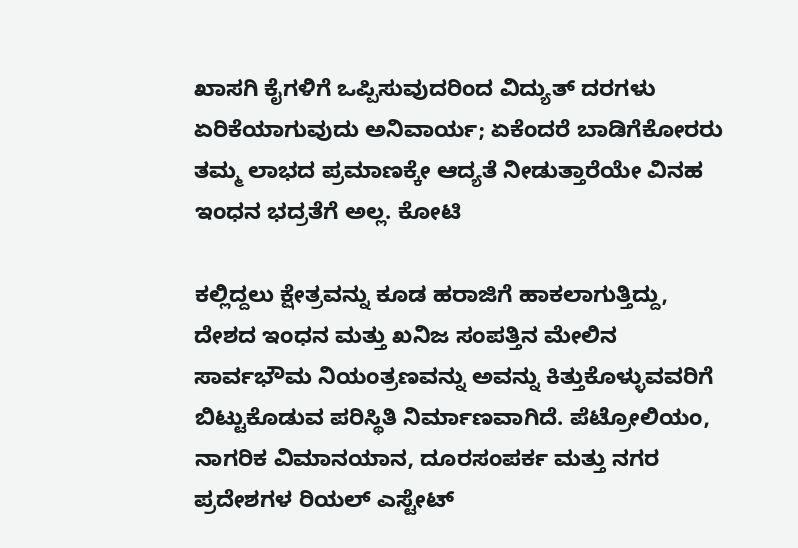ಖಾಸಗಿ ಕೈಗಳಿಗೆ ಒಪ್ಪಿಸುವುದರಿಂದ ವಿದ್ಯುತ್ ದರಗಳು ಏರಿಕೆಯಾಗುವುದು ಅನಿವಾರ್ಯ; ಏಕೆಂದರೆ ಬಾಡಿಗೆಕೋರರು ತಮ್ಮ ಲಾಭದ ಪ್ರಮಾಣಕ್ಕೇ ಆದ್ಯತೆ ನೀಡುತ್ತಾರೆಯೇ ವಿನಹ ಇಂಧನ ಭದ್ರತೆಗೆ ಅಲ್ಲ. ಕೋಟಿ

ಕಲ್ಲಿದ್ದಲು ಕ್ಷೇತ್ರವನ್ನು ಕೂಡ ಹರಾಜಿಗೆ ಹಾಕಲಾಗುತ್ತಿದ್ದು, ದೇಶದ ಇಂಧನ ಮತ್ತು ಖನಿಜ ಸಂಪತ್ತಿನ ಮೇಲಿನ ಸಾರ್ವಭೌಮ ನಿಯಂತ್ರಣವನ್ನು ಅವನ್ನು ಕಿತ್ತುಕೊಳ್ಳುವವರಿಗೆ ಬಿಟ್ಟುಕೊಡುವ ಪರಿಸ್ಥಿತಿ ನಿರ್ಮಾಣವಾಗಿದೆ. ಪೆಟ್ರೋಲಿಯಂ, ನಾಗರಿಕ ವಿಮಾನಯಾನ, ದೂರಸಂಪರ್ಕ ಮತ್ತು ನಗರ ಪ್ರದೇಶಗಳ ರಿಯಲ್ ಎಸ್ಟೇಟ್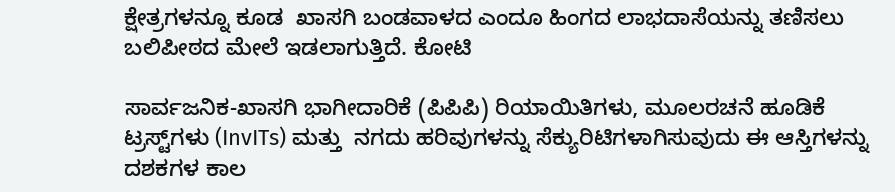ಕ್ಷೇತ್ರಗಳನ್ನೂ ಕೂಡ  ಖಾಸಗಿ ಬಂಡವಾಳದ ಎಂದೂ ಹಿಂಗದ ಲಾಭದಾಸೆಯನ್ನು ತಣಿಸಲು ಬಲಿಪೀಠದ ಮೇಲೆ ಇಡಲಾಗುತ್ತಿದೆ. ಕೋಟಿ

ಸಾರ್ವಜನಿಕ-ಖಾಸಗಿ ಭಾಗೀದಾರಿಕೆ (ಪಿಪಿಪಿ) ರಿಯಾಯಿತಿಗಳು, ಮೂಲರಚನೆ ಹೂಡಿಕೆ ಟ್ರಸ್ಟ್‌ಗಳು (InvITs) ಮತ್ತು  ನಗದು ಹರಿವುಗಳನ್ನು ಸೆಕ್ಯುರಿಟಿಗಳಾಗಿಸುವುದು ಈ ಆಸ್ತಿಗಳನ್ನು ದಶಕಗಳ ಕಾಲ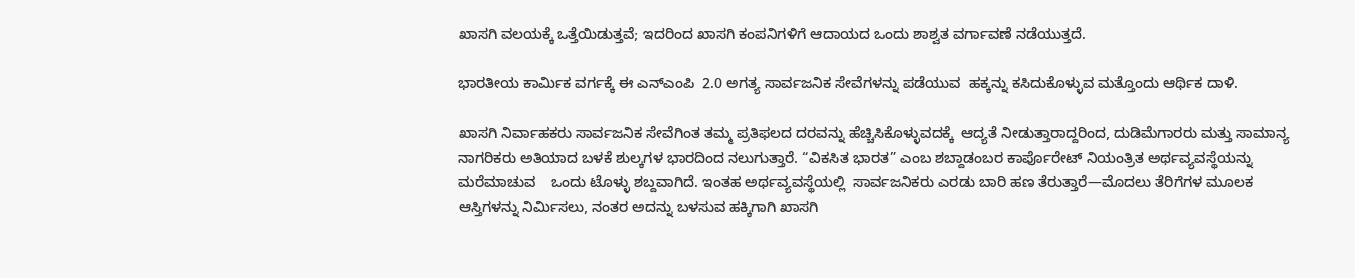ಖಾಸಗಿ ವಲಯಕ್ಕೆ ಒತ್ತೆಯಿಡುತ್ತವೆ; ಇದರಿಂದ ಖಾಸಗಿ ಕಂಪನಿಗಳಿಗೆ ಆದಾಯದ ಒಂದು ಶಾಶ್ವತ ವರ್ಗಾವಣೆ ನಡೆಯುತ್ತದೆ.

ಭಾರತೀಯ ಕಾರ್ಮಿಕ ವರ್ಗಕ್ಕೆ ಈ ಎನ್‍ಎಂಪಿ  2.0 ಅಗತ್ಯ ಸಾರ್ವಜನಿಕ ಸೇವೆಗಳನ್ನು ಪಡೆಯುವ  ಹಕ್ಕನ್ನು ಕಸಿದುಕೊಳ್ಳುವ ಮತ್ತೊಂದು ಆರ್ಥಿಕ ದಾಳಿ.

ಖಾಸಗಿ ನಿರ್ವಾಹಕರು ಸಾರ್ವಜನಿಕ ಸೇವೆಗಿಂತ ತಮ್ಮ ಪ್ರತಿಫಲದ ದರವನ್ನು ಹೆಚ್ಚಿಸಿಕೊಳ್ಳುವದಕ್ಕೆ  ಆದ್ಯತೆ ನೀಡುತ್ತಾರಾದ್ದರಿಂದ, ದುಡಿಮೆಗಾರರು ಮತ್ತು ಸಾಮಾನ್ಯ ನಾಗರಿಕರು ಅತಿಯಾದ ಬಳಕೆ ಶುಲ್ಕಗಳ ಭಾರದಿಂದ ನಲುಗುತ್ತಾರೆ. “ವಿಕಸಿತ ಭಾರತ” ಎಂಬ ಶಬ್ದಾಡಂಬರ ಕಾರ್ಪೊರೇಟ್ ನಿಯಂತ್ರಿತ ಅರ್ಥವ್ಯವಸ್ಥೆಯನ್ನು ಮರೆಮಾಚುವ    ಒಂದು ಟೊಳ್ಳು ಶಬ್ದವಾಗಿದೆ. ಇಂತಹ ಅರ್ಥವ್ಯವಸ್ಥೆಯಲ್ಲಿ  ಸಾರ್ವಜನಿಕರು ಎರಡು ಬಾರಿ ಹಣ ತೆರುತ್ತಾರೆ—ಮೊದಲು ತೆರಿಗೆಗಳ ಮೂಲಕ ಆಸ್ತಿಗಳನ್ನು ನಿರ್ಮಿಸಲು, ನಂತರ ಅದನ್ನು ಬಳಸುವ ಹಕ್ಕಿಗಾಗಿ ಖಾಸಗಿ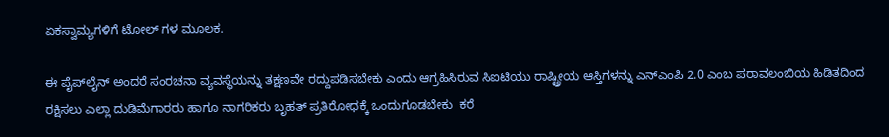ಏಕಸ್ವಾಮ್ಯಗಳಿಗೆ ಟೋಲ್‍ ಗಳ ಮೂಲಕ.

ಈ ಪೈಪ್‌ಲೈನ್ ಅಂದರೆ ಸಂರಚನಾ ವ್ಯವಸ್ಥೆಯನ್ನು ತಕ್ಷಣವೇ ರದ್ದುಪಡಿಸಬೇಕು ಎಂದು ಆಗ್ರಹಿಸಿರುವ ಸಿಐಟಿಯು ರಾಷ್ಟ್ರೀಯ ಆಸ್ತಿಗಳನ್ನು ಎನ್‍ಎಂಪಿ 2.0 ಎಂಬ ಪರಾವಲಂಬಿಯ ಹಿಡಿತದಿಂದ ರಕ್ಷಿಸಲು ಎಲ್ಲಾ ದುಡಿಮೆಗಾರರು ಹಾಗೂ ನಾಗರಿಕರು ಬೃಹತ್ ಪ್ರತಿರೋಧಕ್ಕೆ ಒಂದುಗೂಡಬೇಕು  ಕರೆ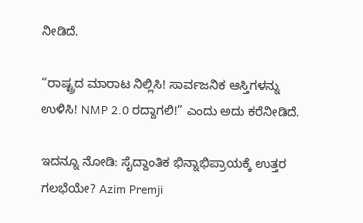ನೀಡಿದೆ.

“ರಾಷ್ಟ್ರದ ಮಾರಾಟ ನಿಲ್ಲಿಸಿ! ಸಾರ್ವಜನಿಕ ಆಸ್ತಿಗಳನ್ನು ಉಳಿಸಿ! NMP 2.0 ರದ್ದಾಗಲಿ!” ಎಂದು ಅದು ಕರೆನೀಡಿದೆ.

ಇದನ್ನೂ ನೋಡಿ: ಸೈದ್ದಾಂತಿಕ ಭಿನ್ನಾಭಿಪ್ರಾಯಕ್ಕೆ ಉತ್ತರ ಗಲಭೆಯೇ? Azim Premji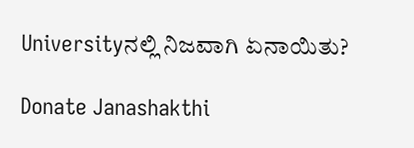Universityನಲ್ಲಿ ನಿಜವಾಗಿ ಏನಾಯಿತು?

Donate Janashakthi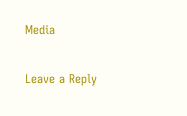Media

Leave a Reply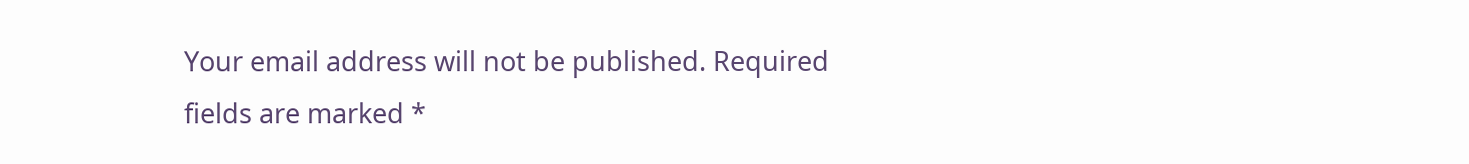Your email address will not be published. Required fields are marked *